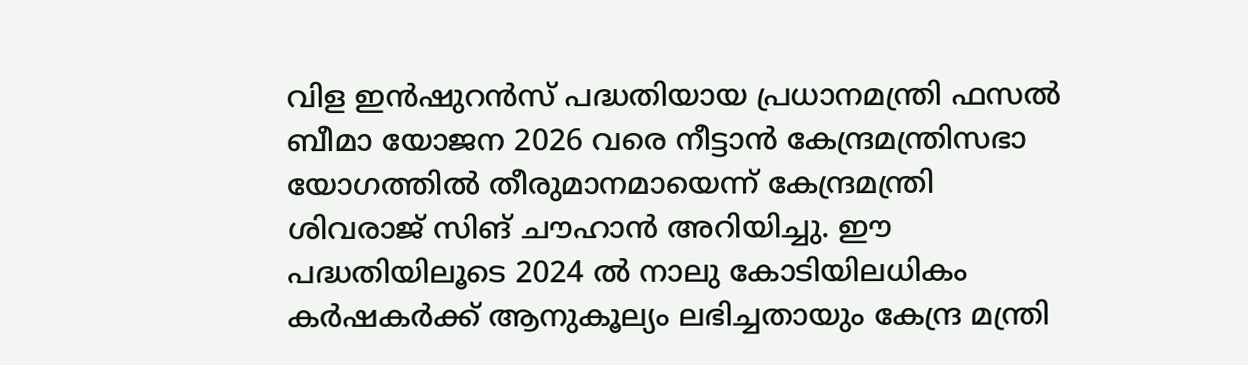വിള ഇന്‍ഷുറന്‍സ് പദ്ധതിയായ പ്രധാനമന്ത്രി ഫസല്‍ ബീമാ യോജന 2026 വരെ നീട്ടാന്‍ കേന്ദ്രമന്ത്രിസഭാ യോഗത്തില്‍ തീരുമാനമായെന്ന് കേന്ദ്രമന്ത്രി ശിവരാജ് സിങ് ചൗഹാന്‍ അറിയിച്ചു. ഈ പദ്ധതിയിലൂടെ 2024 ൽ നാലു കോടിയിലധികം കര്‍ഷകര്‍ക്ക് ആനുകൂല്യം ലഭിച്ചതായും കേന്ദ്ര മന്ത്രി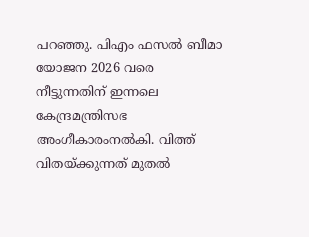പറഞ്ഞു. പിഎം ഫസല്‍ ബീമാ യോജന 2026 വരെ നീട്ടുന്നതിന് ഇന്നലെ കേന്ദ്രമന്ത്രിസഭ അംഗീകാരംനല്‍കി. വിത്ത് വിതയ്ക്കുന്നത് മുതല്‍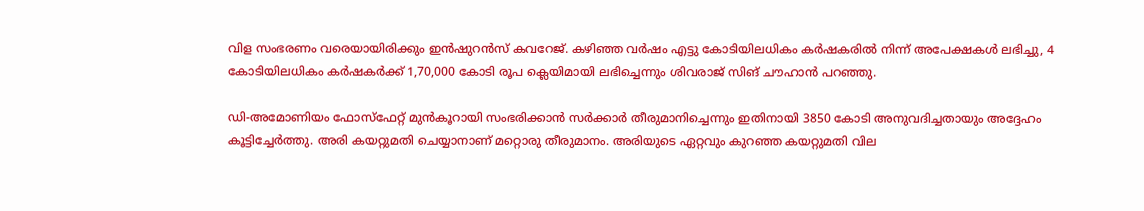വിള സംഭരണം വരെയായിരിക്കും ഇന്‍ഷുറന്‍സ് കവറേജ്. കഴിഞ്ഞ വര്‍ഷം എട്ടു കോടിയിലധികം കര്‍ഷകരില്‍ നിന്ന് അപേക്ഷകള്‍ ലഭിച്ചു, 4 കോടിയിലധികം കര്‍ഷകര്‍ക്ക് 1,70,000 കോടി രൂപ ക്ലെയിമായി ലഭിച്ചെന്നും ശിവരാജ് സിങ് ചൗഹാന്‍ പറഞ്ഞു.

ഡി-അമോണിയം ഫോസ്‌ഫേറ്റ് മുന്‍കൂറായി സംഭരിക്കാന്‍ സര്‍ക്കാര്‍ തീരുമാനിച്ചെന്നും ഇതിനായി 3850 കോടി അനുവദിച്ചതായും അദ്ദേഹം കൂട്ടിച്ചേര്‍ത്തു. അരി കയറ്റുമതി ചെയ്യാനാണ് മറ്റൊരു തീരുമാനം. അരിയുടെ ഏറ്റവും കുറഞ്ഞ കയറ്റുമതി വില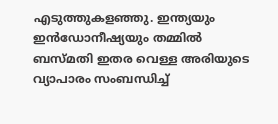എടുത്തുകളഞ്ഞു. ഇന്ത്യയും ഇന്‍ഡോനീഷ്യയും തമ്മില്‍ ബസ്മതി ഇതര വെള്ള അരിയുടെ വ്യാപാരം സംബന്ധിച്ച്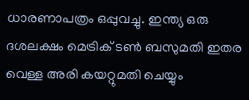ധാരണാപത്രം ഒപ്പുവച്ചു. ഇന്ത്യ ഒരു ദശലക്ഷം മെട്രിക് ടണ്‍ ബസുമതി ഇതര വെള്ള അരി കയറ്റുമതി ചെയ്യും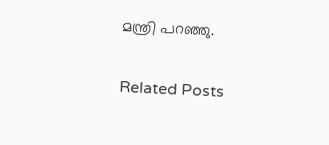മന്ത്രി പറഞ്ഞു.

Related Posts